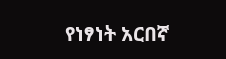የነፃነት አርበኛ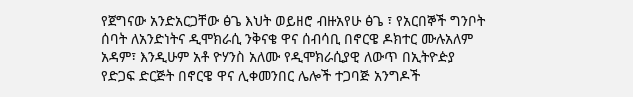የጀግናው አንድአርጋቸው ፅጌ እህት ወይዘሮ ብዙአየሁ ፅጌ ፣ የአርበኞች ግንቦት ሰባት ለአንድነትና ዲሞክራሲ ንቅናቄ ዋና ሰብሳቢ በኖርዌ ዶክተር ሙሉአለም አዳም፣ እንዲሁም አቶ ዮሃንስ አለሙ የዲሞክራሲያዊ ለውጥ በኢትዮዽያ የድጋፍ ድርጅት በኖርዌ ዋና ሊቀመንበር ሌሎች ተጋባጅ አንግዶች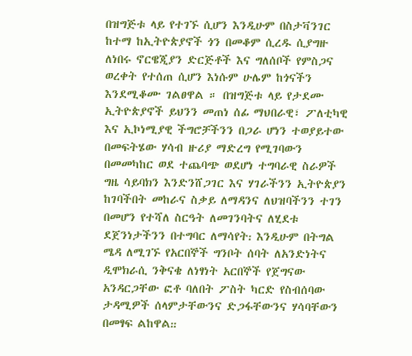በዝግጅቱ ላይ የተገኙ ሲሆን እንዲሁም በስታቫንገር ከተማ ከኢትዮጵያኖች ጎን በመቆም ሲረዱ ሲያግዙ ለነበሩ ኖርዌጂያን ድርጅቶች እና ግለሰቦች የምስጋና ወረቀት የተሰጠ ሲሆን እነሱም ሁሌም ከጎናችን እንደሚቆሙ ገልፀዋል ። በዝግጅቱ ላይ የታደሙ ኢትዮጵያኖች ይህንን መጠነ ሰፊ ማህበራዊ፣ ፖለቲካዊ እና ኢኮነሚያዊ ችግሮቻችንን በጋራ ሆነን ተወያይተው በመፍትሄው ሃሳብ ዙሪያ ማድረግ የሚገባውን በመመካከር ወደ ተጨባጭ ወደሆነ ተግባራዊ ስራዎች ግዜ ሳይባክን እንድንሸጋገር እና ሃገራችንን ኢትዮጵያን ከገባችበት መከራና ስቃይ ለማዳንና ለህዝባችንን ተገን በመሆን የተሻለ ስርዓት ለመገንባትና ለሂደቱ ደጀንነታችንን በተግባር ለማሳየት᎓ እንዲሁም በትግል ሜዳ ለሚገኙ የአርበኞች ግንቦት ሰባት ለአንድነትና ዲሞክራሲ ንቅናቄ ለነፃነት አርበኞች የጀግናው አንዳርጋቸው ፎቶ ባለበት ፖስት ካርድ የስብሰባው ታዳሚዎች ሰላምታቸውንና ድጋፋቸውንና ሃሳባቸውን በመፃፍ ልከዋል᎓᎓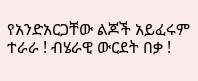የአንድአርጋቸው ልጆች አይፈሩም ተራራ ! ብሄራዊ ውርደት በቃ !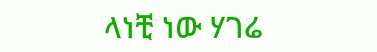ላነቺ ነው ሃገሬ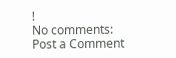!
No comments:
Post a Comment